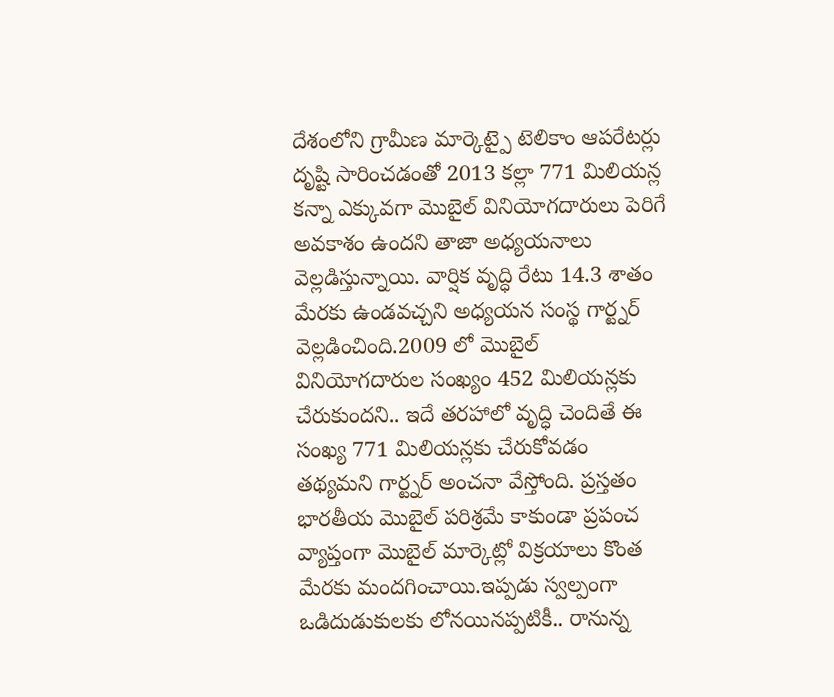దేశంలోని గ్రామీణ మార్కెట్పై టెలికాం ఆపరేటర్లు దృష్టి సారించడంతో 2013 కల్లా 771 మిలియన్ల కన్నా ఎక్కువగా మొబైల్ వినియోగదారులు పెరిగే అవకాశం ఉందని తాజా అధ్యయనాలు వెల్లడిస్తున్నాయి. వార్షిక వృద్ధి రేటు 14.3 శాతం మేరకు ఉండవచ్చని అధ్యయన సంస్థ గార్ట్నర్ వెల్లడించింది.2009 లో మొబైల్ వినియోగదారుల సంఖ్యం 452 మిలియన్లకు చేరుకుందని.. ఇదే తరహాలో వృద్ధి చెందితే ఈ సంఖ్య 771 మిలియన్లకు చేరుకోవడం తథ్యమని గార్ట్నర్ అంచనా వేస్తోంది. ప్రస్తతం భారతీయ మొబైల్ పరిశ్రమే కాకుండా ప్రపంచ వ్యాప్తంగా మొబైల్ మార్కెట్లో విక్రయాలు కొంత మేరకు మందగించాయి.ఇప్పడు స్వల్పంగా ఒడిదుడుకులకు లోనయినప్పటికీ.. రానున్న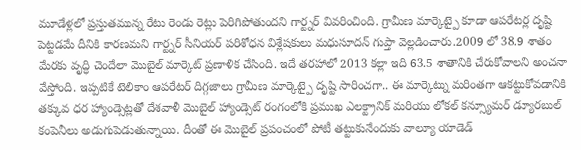మూడేళ్లలో ప్రస్తుతమున్న రేటు రెండు రెట్లు పెరిగిపోతుందని గార్ట్నర్ వివరించింది. గ్రామీణ మార్కెట్పై కూడా ఆపరేటర్ల దృష్టి పెట్టడమే దీనికి కారణమని గార్ట్నర్ సీనియర్ పరిశోధన విశ్లేషకులు మధుసూదన్ గుప్తా వెల్లడించారు.2009 లో 38.9 శాతం మేరకు వృద్ధి చెందేలా మొబైల్ మార్కెట్ ప్రణాళిక చేసింది. ఇదే తరహాలో 2013 కల్లా ఇది 63.5 శాతానికి చేరుకోవాలని అంచనా వేస్తోంది. ఇప్పటికే టెలికాం ఆపరేటర్ దిగ్గజాలు గ్రామీణ మార్కెట్పై దృష్టి సారించగా.. ఈ మార్కెట్ను మరింతగా ఆకట్టుకోవడానికి తక్కువ ధర హ్యాండ్సెట్లతో దేశవాళీ మొబైల్ హ్యాండ్సెట్ రంగంలోకి ప్రముఖ ఎలక్ట్రానిక్ మరియు లోకల్ కన్స్యూమర్ డ్యూరబుల్ కంపెనీలు అడుగుపెడుతున్నాయి. దీంతో ఈ మొబైల్ ప్రపంచంలో పోటీ తట్టుకునేందుకు వాల్యూ యాడెడ్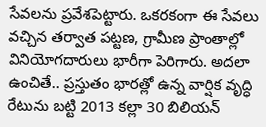సేవలను ప్రవేశపెట్టారు. ఒకరకంగా ఈ సేవలు వచ్చిన తర్వాత పట్టణ, గ్రామీణ ప్రాంతాల్లో వినియోగదారులు భారీగా పెరిగారు. అదలా ఉంచితే.. ప్రస్తుతం భారత్లో ఉన్న వార్షిక వృద్ధి రేటును బట్టి 2013 కల్లా 30 బిలియన్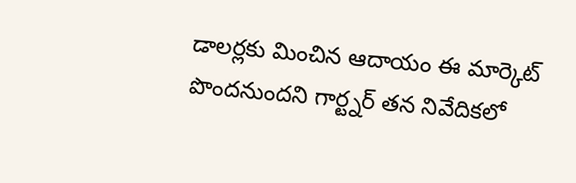డాలర్లకు మించిన ఆదాయం ఈ మార్కెట్ పొందనుందని గార్ట్నర్ తన నివేదికలో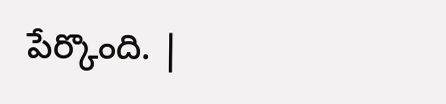పేర్కొంది. |